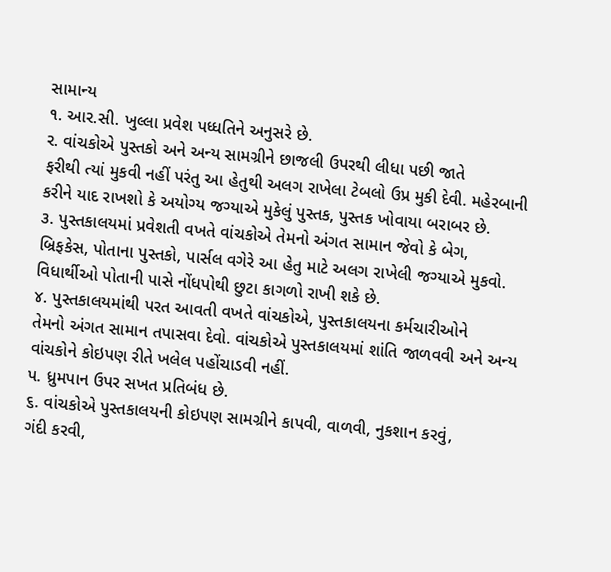સામાન્ય
૧. આર.સી. ખુલ્લા પ્રવેશ પધ્ધતિને અનુસરે છે.
ર. વાંચકોએ પુસ્તકો અને અન્ય સામગ્રીને છાજલી ઉપરથી લીધા પછી જાતે
ફરીથી ત્યાં મુકવી નહીં પરંતુ આ હેતુથી અલગ રાખેલા ટેબલો ઉપ્ર મુકી દેવી. મહેરબાની કરીને યાદ રાખશો કે અયોગ્ય જગ્યાએ મુકેલું પુસ્તક, પુસ્તક ખોવાયા બરાબર છે.
૩. પુસ્તકાલયમાં પ્રવેશતી વખતે વાંચકોએ તેમનો અંગત સામાન જેવો કે બેગ,
બ્રિફકેસ, પોતાના પુસ્તકો, પાર્સલ વગેરે આ હેતુ માટે અલગ રાખેલી જગ્યાએ મુકવો. વિધાર્થીઓ પોતાની પાસે નોંધપોથી છુટા કાગળો રાખી શકે છે.
૪. પુસ્તકાલયમાંથી પરત આવતી વખતે વાંચકોએ, પુસ્તકાલયના કર્મચારીઓને
તેમનો અંગત સામાન તપાસવા દેવો. વાંચકોએ પુસ્તકાલયમાં શાંતિ જાળવવી અને અન્ય વાંચકોને કોઇપણ રીતે ખલેલ પહોંચાડવી નહીં.
પ. ધ્રુમપાન ઉપર સખત પ્રતિબંધ છે.
૬. વાંચકોએ પુસ્તકાલયની કોઇપણ સામગ્રીને કાપવી, વાળવી, નુકશાન કરવું,
ગંદી કરવી,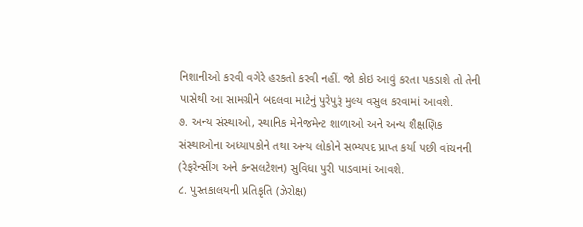નિશાનીઓ કરવી વગેરે હરકતો કરવી નહીં. જો કોઇ આવું કરતા પકડાશે તો તેની પાસેથી આ સામગ્રીને બદલવા માટેનું પુરેપુરૂં મુલ્ય વસુલ કરવામાં આવશે.
૭. અન્ય સંસ્થાઓ, સ્થાનિક મેનેજમેન્ટ શાળાઓ અને અન્ય શૈક્ષણિક સંસ્થાઓના અધ્યાપકોને તથા અન્ય લોકોને સભ્યપદ પ્રાપ્ત કર્યા પછી વાંચનની (રેફરેન્સીંગ અને કન્સલટેશન) સુવિધા પુરી પાડવામાં આવશે.
૮. પુસ્તકાલયની પ્રતિકૃતિ (ઝેરોક્ષ)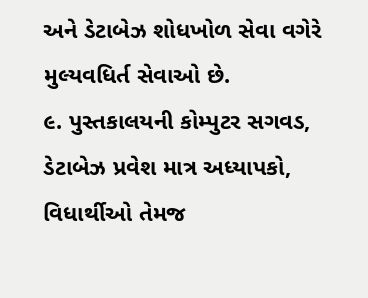અને ડેટાબેઝ શોધખોળ સેવા વગેરે મુલ્યવધિર્ત સેવાઓ છે.
૯. પુસ્તકાલયની કોમ્પુટર સગવડ, ડેટાબેઝ પ્રવેશ માત્ર અધ્યાપકો, વિધાર્થીઓ તેમજ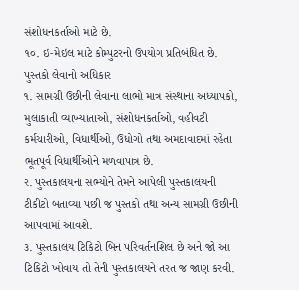સંશોધનકર્તાઓ માટે છે.
૧૦. ઇ-મેઇલ માટે કોમ્પુટરનો ઉપયોગ પ્રતિબંધિત છે.
પુસ્તકો લેવાનો અધિકાર
૧. સામગ્રી ઉછીની લેવાના લાભો માત્ર સંસ્થાના અધ્યાપકો, મુલાકાતી વ્યાખ્યાતાઓ, સંશોધનકર્તાઓ, વહીવટી કર્મચારીઓ, વિધાર્થીઓ, ઉધોગો તથા અમદાવાદમાં રહેતા ભૂતપૂર્વ વિધાર્થીઓને મળવાપાત્ર છે.
ર. પુસ્તકાલયના સભ્યોને તેમને આપેલી પુસ્તકાલયની ટીકીટો બતાવ્યા પછી જ પુસ્તકો તથા અન્ય સામગ્રી ઉછીની આપવામાં આવશે.
૩. પુસ્તકાલય ટિકિટો બિન પરિવર્તનશિલ છે અને જો આ ટિકિટો ખોવાય તો તેની પુસ્તકાલયને તરત જ જાણ કરવી.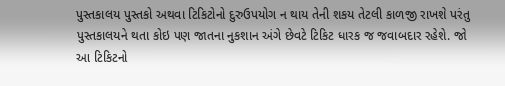પુસ્તકાલય પુસ્તકો અથવા ટિકિટોનો દુરુઉપયોગ ન થાય તેની શકય તેટલી કાળજી રાખશે પરંતુ પુસ્તકાલયને થતા કોઇ પણ જાતના નુકશાન અંગે છેવટે ટિકિટ ધારક જ જવાબદાર રહેશે. જો આ ટિકિટનો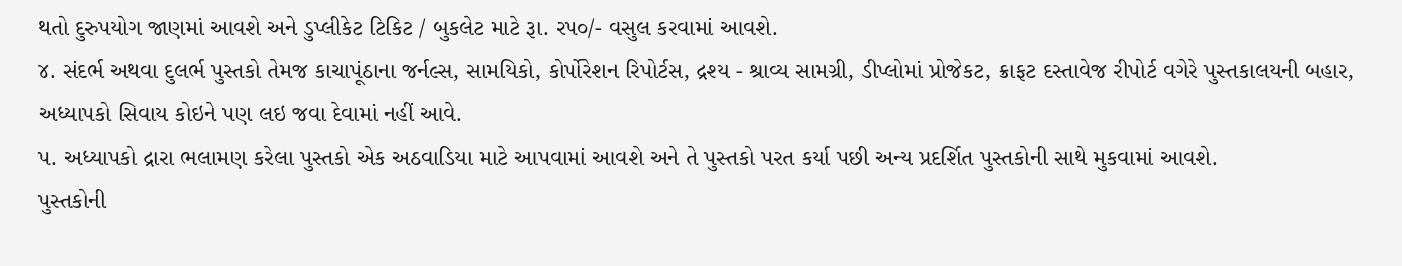થતો દુરુપયોગ જાણમાં આવશે અને ડુપ્લીકેટ ટિકિટ / બુકલેટ માટે રૂા. રપ૦/- વસુલ કરવામાં આવશે.
૪. સંદર્ભ અથવા દુલર્ભ પુસ્તકો તેમજ કાચાપૂંઠાના જર્નલ્સ, સામયિકો, કોર્પોરેશન રિપોર્ટસ, દ્રશ્ય - શ્રાવ્ય સામગ્રી, ડીપ્લોમાં પ્રોજેકટ, ક્રાફટ દસ્તાવેજ રીપોર્ટ વગેરે પુસ્તકાલયની બહાર, અધ્યાપકો સિવાય કોઇને પણ લઇ જવા દેવામાં નહીં આવે.
પ. અધ્યાપકો દ્રારા ભલામણ કરેલા પુસ્તકો એક અઠવાડિયા માટે આપવામાં આવશે અને તે પુસ્તકો પરત કર્યા પછી અન્ય પ્રદર્શિત પુસ્તકોની સાથે મુકવામાં આવશે.
પુસ્તકોની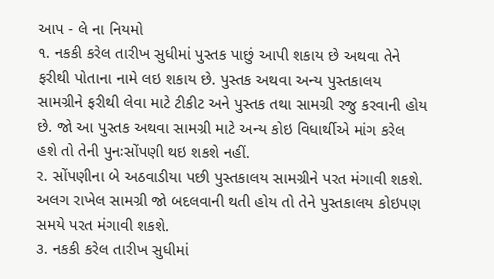આપ - લે ના નિયમો
૧. નકકી કરેલ તારીખ સુધીમાં પુસ્તક પાછું આપી શકાય છે અથવા તેને ફરીથી પોતાના નામે લઇ શકાય છે. પુસ્તક અથવા અન્ય પુસ્તકાલય સામગ્રીને ફરીથી લેવા માટે ટીકીટ અને પુસ્તક તથા સામગ્રી રજુ કરવાની હોય છે. જો આ પુસ્તક અથવા સામગ્રી માટે અન્ય કોઇ વિધાર્થીએ માંગ કરેલ હશે તો તેની પુનઃસોંપણી થઇ શકશે નહીં.
ર. સોંપણીના બે અઠવાડીયા પછી પુસ્તકાલય સામગ્રીને પરત મંગાવી શકશે. અલગ રાખેલ સામગ્રી જો બદલવાની થતી હોય તો તેને પુસ્તકાલય કોઇપણ સમયે પરત મંગાવી શકશે.
૩. નકકી કરેલ તારીખ સુધીમાં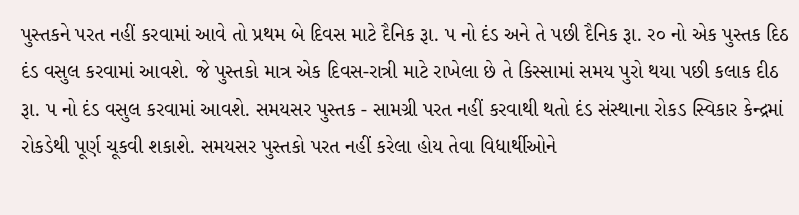પુસ્તકને પરત નહીં કરવામાં આવે તો પ્રથમ બે દિવસ માટે દૈનિક રૂા. પ નો દંડ અને તે પછી દૈનિક રૂા. ર૦ નો એક પુસ્તક દિઠ દંડ વસુલ કરવામાં આવશે. જે પુસ્તકો માત્ર એક દિવસ-રાત્રી માટે રાખેલા છે તે કિસ્સામાં સમય પુરો થયા પછી કલાક દીઠ રૂા. પ નો દંડ વસુલ કરવામાં આવશે. સમયસર પુસ્તક - સામગ્રી પરત નહીં કરવાથી થતો દંડ સંસ્થાના રોકડ સ્વિકાર કેન્દ્રમાં રોકડેથી પૂર્ણ ચૂકવી શકાશે. સમયસર પુસ્તકો પરત નહીં કરેલા હોય તેવા વિધાર્થીઓને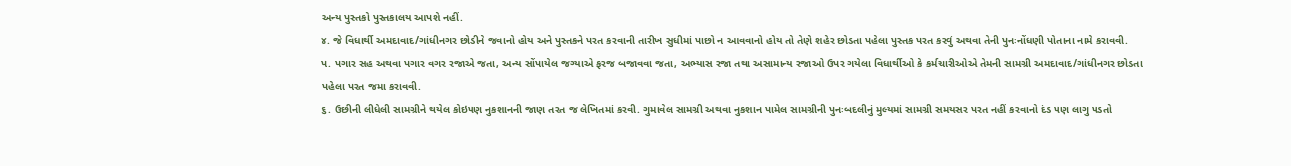અન્ય પુસ્તકો પુસ્તકાલય આપશે નહીં.
૪. જે વિધાર્થી અમદાવાદ/ગાંધીનગર છોડીને જવાનો હોય અને પુસ્તકને પરત કરવાની તારીખ સુધીમાં પાછો ન આવવાનો હોય તો તેણે શહેર છોડતા પહેલા પુસ્તક પરત કરવું અથવા તેની પુનઃનોંધણી પોતાના નામે કરાવવી.
પ. પગાર સહ અથવા પગાર વગર રજાએ જતા, અન્ય સોંપાયેલ જગ્યાએ ફરજ બજાવવા જતા, અભ્યાસ રજા તથા અસામાન્ય રજાઓ ઉપર ગયેલા વિધાર્થીઓ કે કર્મચારીઓએ તેમની સામગ્રી અમદાવાદ/ગાંધીનગર છોડતા પહેલા પરત જમા કરાવવી.
૬. ઉછીની લીધેલી સામગ્રીને થયેલ કોઇ૫ણ નુકશાનની જાણ તરત જ લેખિતમાં કરવી. ગુમાવેલ સામગ્રી અથવા નુકશાન પામેલ સામગ્રીની પુનઃબદલીનું મુલ્યમાં સામગ્રી સમયસર પરત નહીં કરવાનો દંડ ૫ણ લાગુ ૫ડતો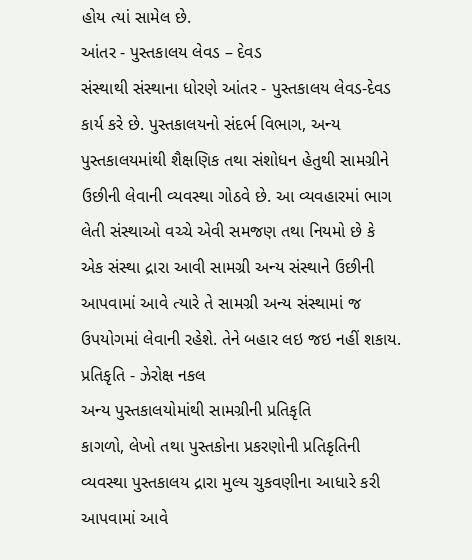હોય ત્યાં સામેલ છે.
આંતર - પુસ્તકાલય લેવડ – દેવડ
સંસ્થાથી સંસ્થાના ધોરણે આંતર - પુસ્તકાલય લેવડ-દેવડ કાર્ય કરે છે. પુસ્તકાલયનો સંદર્ભ વિભાગ, અન્ય પુસ્તકાલયમાંથી શૈક્ષણિક તથા સંશોધન હેતુથી સામગ્રીને ઉછીની લેવાની વ્યવસ્થા ગોઠવે છે. આ વ્યવહારમાં ભાગ લેતી સંસ્થાઓ વચ્ચે એવી સમજણ તથા નિયમો છે કે એક સંસ્થા દ્રારા આવી સામગ્રી અન્ય સંસ્થાને ઉછીની આપવામાં આવે ત્યારે તે સામગ્રી અન્ય સંસ્થામાં જ ઉપયોગમાં લેવાની રહેશે. તેને બહાર લઇ જઇ નહીં શકાય.
પ્રતિકૃતિ - ઝેરોક્ષ નકલ
અન્ય પુસ્તકાલયોમાંથી સામગ્રીની પ્રતિકૃતિ
કાગળો, લેખો તથા પુસ્તકોના પ્રકરણોની પ્રતિકૃતિની વ્યવસ્થા પુસ્તકાલય દ્રારા મુલ્ય ચુકવણીના આધારે કરી આપવામાં આવે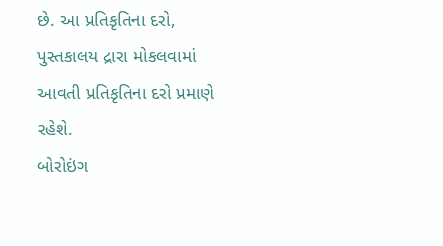છે. આ પ્રતિકૃતિના દરો, પુસ્તકાલય દ્રારા મોકલવામાં આવતી પ્રતિકૃતિના દરો પ્રમાણે રહેશે.
બોરોઇંગ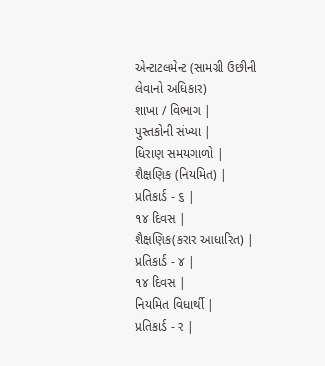એન્ટાટલમેન્ટ (સામગ્રી ઉછીની લેવાનો અધિકાર)
શાખા / વિભાગ |
પુસ્તકોની સંખ્યા |
ધિરાણ સમયગાળો |
શૈક્ષણિક (નિયમિત) |
પ્રતિકાર્ડ - ૬ |
૧૪ દિવસ |
શૈક્ષણિક(કરાર આધારિત) |
પ્રતિકાર્ડ - ૪ |
૧૪ દિવસ |
નિયમિત વિધાર્થી |
પ્રતિકાર્ડ - ર |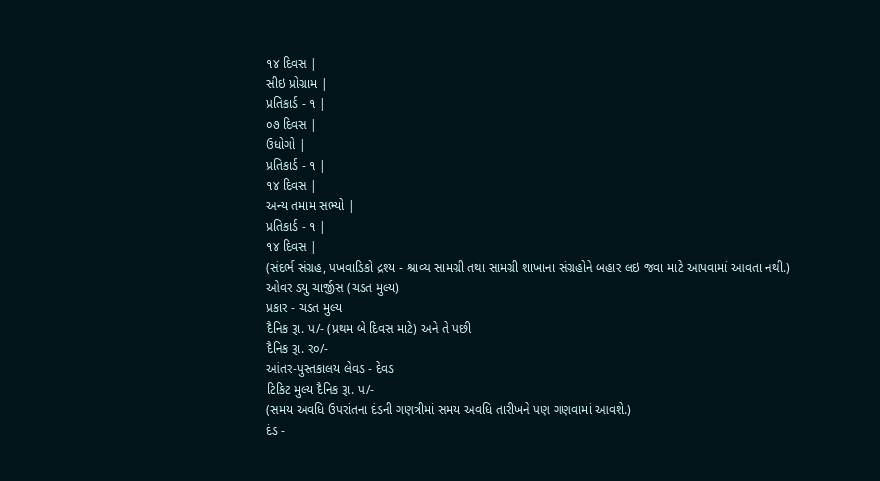૧૪ દિવસ |
સીઇ પ્રોગ્રામ |
પ્રતિકાર્ડ - ૧ |
૦૭ દિવસ |
ઉધોગો |
પ્રતિકાર્ડ - ૧ |
૧૪ દિવસ |
અન્ય તમામ સભ્યો |
પ્રતિકાર્ડ - ૧ |
૧૪ દિવસ |
(સંદર્ભ સંગ્રહ, પખવાડિકો દ્રશ્ય - શ્રાવ્ય સામગ્રી તથા સામગ્રી શાખાના સંગ્રહોને બહાર લઇ જવા માટે આપવામાં આવતા નથી.)
ઓવર ડયુ ચાર્જીસ (ચડત મુલ્ય)
પ્રકાર - ચડત મુલ્ય
દૈનિક રૂા. પ/- (પ્રથમ બે દિવસ માટે) અને તે પછી
દૈનિક રૂા. ર૦/-
આંતર-પુસ્તકાલય લેવડ - દેવડ
ટિકિટ મુલ્ય દૈનિક રૂા. પ/-
(સમય અવધિ ઉપરાંતના દંડની ગણત્રીમાં સમય અવધિ તારીખને પણ ગણવામાં આવશે.)
દંડ -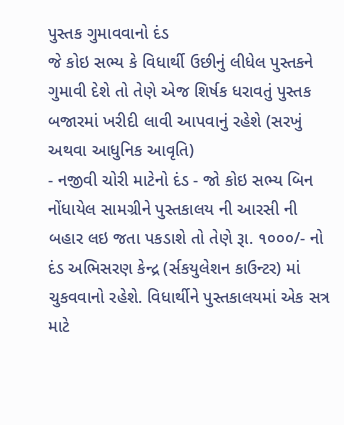પુસ્તક ગુમાવવાનો દંડ
જે કોઇ સભ્ય કે વિધાર્થી ઉછીનું લીધેલ પુસ્તકને ગુમાવી દેશે તો તેણે એજ શિર્ષક ધરાવતું પુસ્તક બજારમાં ખરીદી લાવી આપવાનું રહેશે (સરખું અથવા આધુનિક આવૃતિ)
- નજીવી ચોરી માટેનો દંડ - જો કોઇ સભ્ય બિન નોંધાયેલ સામગ્રીને પુસ્તકાલય ની આરસી ની બહાર લઇ જતા પકડાશે તો તેણે રૂા. ૧૦૦૦/- નો દંડ અભિસરણ કેન્દ્ર (ર્સકયુલેશન કાઉન્ટર) માં ચુકવવાનો રહેશે. વિધાર્થીને પુસ્તકાલયમાં એક સત્ર માટે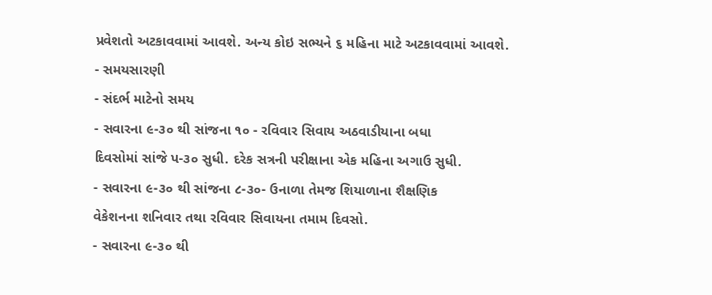પ્રવેશતો અટકાવવામાં આવશે. અન્ય કોઇ સભ્યને ૬ મહિના માટે અટકાવવામાં આવશે.
- સમયસારણી
- સંદર્ભ માટેનો સમય
- સવારના ૯-૩૦ થી સાંજના ૧૦ - રવિવાર સિવાય અઠવાડીયાના બધા
દિવસોમાં સાંજે પ-૩૦ સુધી. દરેક સત્રની પરીક્ષાના એક મહિના અગાઉ સુધી.
- સવારના ૯-૩૦ થી સાંજના ૮-૩૦- ઉનાળા તેમજ શિયાળાના શૈક્ષણિક
વેકેશનના શનિવાર તથા રવિવાર સિવાયના તમામ દિવસો.
- સવારના ૯-૩૦ થી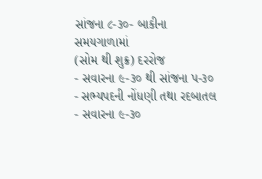સાંજના ૮-૩૦- બાકીના સમયગાળામાં
(સોમ થી શુક્ર) દરરોજ
- સવારના ૯-૩૦ થી સાંજના પ-૩૦
- સભ્યપદની નોંધણી તથા રદબાતલ
- સવારના ૯-૩૦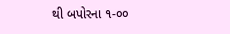થી બપોરના ૧-૦૦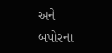અને
બપોરના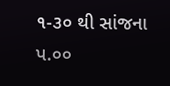૧-૩૦ થી સાંજના પ.૦૦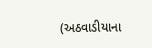(અઠવાડીયાના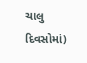ચાલુ દિવસોમાં)